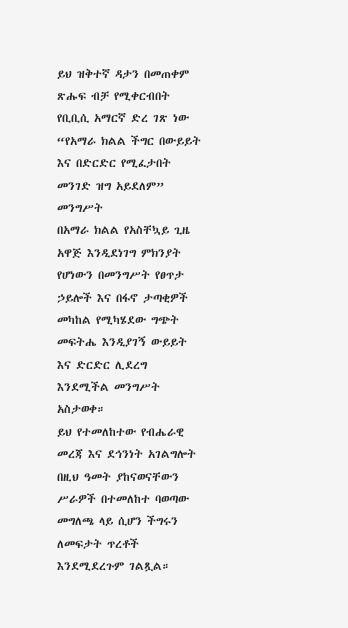ይህ ዝቅተኛ ዳታን በመጠቀም ጽሑፍ ብቻ የሚቀርብበት የቢቢሲ አማርኛ ድረ ገጽ ነው
“የአማራ ክልል ችግር በውይይት እና በድርድር የሚፈታበት መንገድ ዝግ አይደለም” መንግሥት
በአማራ ክልል የአስቸኳይ ጊዜ አዋጅ እንዲደነገግ ምክንያት የሆነውን በመንግሥት የፀጥታ ኃይሎች እና በፋኖ ታጣቂዎች መካከል የሚካሄደው ግጭት መፍትሔ እንዲያገኝ ውይይት እና ድርድር ሊደረግ እንደሚችል መንግሥት አስታወቀ።
ይህ የተመለከተው የብሔራዊ መረጃ እና ደኅንነት አገልግሎት በዚህ ዓመት ያከናወናቸውን ሥራዎች በተመለከተ ባወጣው መግለጫ ላይ ሲሆን ችግሩን ለመፍታት ጥረቶች እንደሚደረጉም ገልጿል።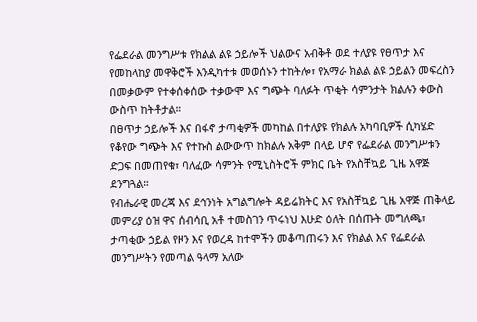የፌደራል መንግሥቱ የክልል ልዩ ኃይሎች ህልውና አብቅቶ ወደ ተለያዩ የፀጥታ እና የመከላከያ መዋቅሮች እንዲካተቱ መወሰኑን ተከትሎ፣ የአማራ ክልል ልዩ ኃይልን መፍረስን በመቃውም የተቀሰቀሰው ተቃውሞ እና ግጭት ባለፉት ጥቂት ሳምንታት ክልሉን ቀውስ ውስጥ ከትቶታል።
በፀጥታ ኃይሎች እና በፋኖ ታጣቂዎች መካከል በተለያዩ የክልሉ አካባቢዎች ሲካሄድ የቆየው ግጭት እና የተኩስ ልውውጥ ከክልሉ አቅም በላይ ሆኖ የፌደራል መንግሥቱን ድጋፍ በመጠየቁ፣ ባለፈው ሳምንት የሚኒስትሮች ምክር ቤት የአስቸኳይ ጊዜ አዋጅ ደንግጓል።
የብሔራዊ መረጃ እና ደኅንነት አግልግሎት ዳይሬክትር እና የአስቸኳይ ጊዜ አዋጅ ጠቅላይ መምሪያ ዕዝ ዋና ሰብሳቢ አቶ ተመስገን ጥሩነህ እሁድ ዕለት በሰጡት መግለጫ፣ ታጣቂው ኃይል የዞን እና የወረዳ ከተሞችን መቆጣጠሩን እና የክልል እና የፌደራል መንግሥትን የመጣል ዓላማ አለው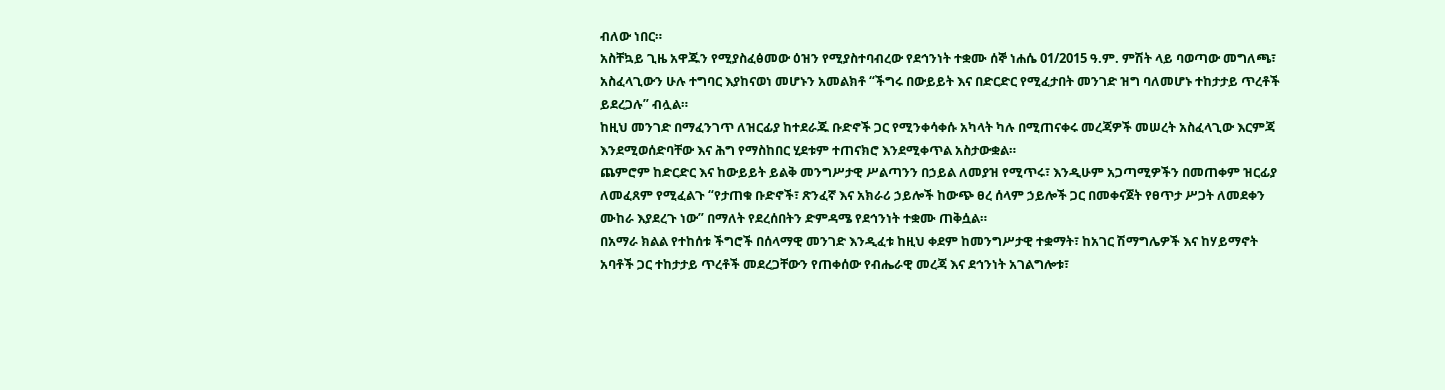ብለው ነበር።
አስቸኳይ ጊዜ አዋጁን የሚያስፈፅመው ዕዝን የሚያስተባብረው የደኅንነት ተቋሙ ሰኞ ነሐሴ 01/2015 ዓ.ም. ምሽት ላይ ባወጣው መግለጫ፣ አስፈላጊውን ሁሉ ተግባር እያከናወነ መሆኑን አመልክቶ “ችግሩ በውይይት እና በድርድር የሚፈታበት መንገድ ዝግ ባለመሆኑ ተከታታይ ጥረቶች ይደረጋሉ” ብሏል።
ከዚህ መንገድ በማፈንገጥ ለዝርፊያ ከተደራጁ ቡድኖች ጋር የሚንቀሳቀሱ አካላት ካሉ በሚጠናቀሩ መረጃዎች መሠረት አስፈላጊው እርምጃ እንደሚወሰድባቸው እና ሕግ የማስከበር ሂደቱም ተጠናክሮ እንደሚቀጥል አስታውቋል።
ጨምሮም ከድርድር እና ከውይይት ይልቅ መንግሥታዊ ሥልጣንን በኃይል ለመያዝ የሚጥሩ፣ እንዲሁም አጋጣሚዎችን በመጠቀም ዝርፊያ ለመፈጸም የሚፈልጉ “የታጠቁ ቡድኖች፣ ጽንፈኛ እና አክራሪ ኃይሎች ከውጭ ፀረ ሰላም ኃይሎች ጋር በመቀናጀት የፀጥታ ሥጋት ለመደቀን ሙከራ እያደረጉ ነው” በማለት የደረሰበትን ድምዳሜ የደኅንነት ተቋሙ ጠቅሷል።
በአማራ ክልል የተከሰቱ ችግሮች በሰላማዊ መንገድ እንዲፈቱ ከዚህ ቀደም ከመንግሥታዊ ተቋማት፣ ከአገር ሽማግሌዎች እና ከሃይማኖት አባቶች ጋር ተከታታይ ጥረቶች መደረጋቸውን የጠቀሰው የብሔራዊ መረጃ እና ደኅንነት አገልግሎቱ፣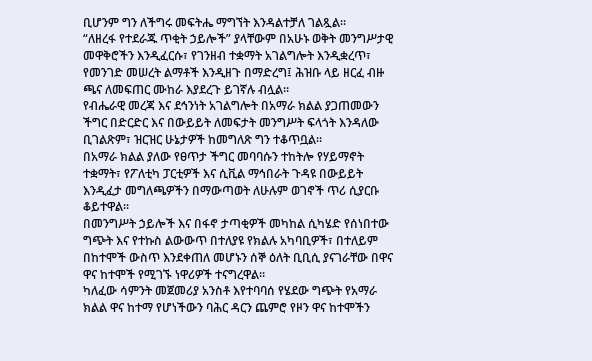ቢሆንም ግን ለችግሩ መፍትሔ ማግኘት እንዳልተቻለ ገልጿል።
“ለዘረፋ የተደራጁ ጥቂት ኃይሎች” ያላቸውም በአሁኑ ወቅት መንግሥታዊ መዋቅሮችን እንዲፈርሱ፣ የገንዘብ ተቋማት አገልግሎት እንዲቋረጥ፣ የመንገድ መሠረት ልማቶች እንዲዘጉ በማድረግ፤ ሕዝቡ ላይ ዘርፈ ብዙ ጫና ለመፍጠር ሙከራ እያደረጉ ይገኛሉ ብሏል።
የብሔራዊ መረጃ እና ደኅንነት አገልግሎት በአማራ ክልል ያጋጠመውን ችግር በድርድር እና በውይይት ለመፍታት መንግሥት ፍላጎት እንዳለው ቢገልጽም፣ ዝርዝር ሁኔታዎች ከመግለጽ ግን ተቆጥቧል።
በአማራ ክልል ያለው የፀጥታ ችግር መባባሱን ተከትሎ የሃይማኖት ተቋማት፣ የፖለቲካ ፓርቲዎች እና ሲቪል ማኅበራት ጉዳዩ በውይይት እንዲፈታ መግለጫዎችን በማውጣወት ለሁሉም ወገኖች ጥሪ ሲያርቡ ቆይተዋል።
በመንግሥት ኃይሎች እና በፋኖ ታጣቂዎች መካከል ሲካሄድ የሰነበተው ግጭት እና የተኩስ ልውውጥ በተለያዩ የክልሉ አካባቢዎች፣ በተለይም በከተሞች ውስጥ እንደቀጠለ መሆኑን ሰኞ ዕለት ቢቢሲ ያናገራቸው በዋና ዋና ከተሞች የሚገኙ ነዋሪዎች ተናግረዋል።
ካለፈው ሳምንት መጀመሪያ አንስቶ እየተባባሰ የሄደው ግጭት የአማራ ክልል ዋና ከተማ የሆነችውን ባሕር ዳርን ጨምሮ የዞን ዋና ከተሞችን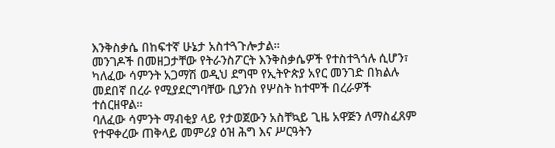እንቅስቃሴ በከፍተኛ ሁኔታ አስተጓጉሎታል።
መንገዶች በመዘጋታቸው የትራንስፖርት እንቅስቃሴዎች የተስተጓጎሉ ሲሆን፣ ካለፈው ሳምንት አጋማሽ ወዲህ ደግሞ የኢትዮጵያ አየር መንገድ በክልሉ መደበኛ በረራ የሚያደርግባቸው ቢያንስ የሦስት ከተሞች በረራዎች ተሰርዘዋል።
ባለፈው ሳምንት ማብቂያ ላይ የታወጀውን አስቸኳይ ጊዜ አዋጅን ለማስፈጸም የተዋቀረው ጠቅላይ መምሪያ ዕዝ ሕግ እና ሥርዓትን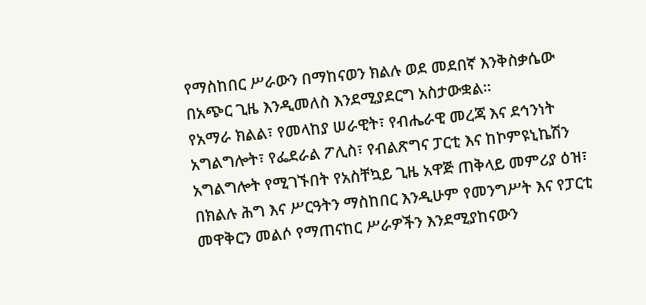የማስከበር ሥራውን በማከናወን ክልሉ ወደ መደበኛ እንቅስቃሴው በአጭር ጊዜ እንዲመለስ እንደሚያደርግ አስታውቋል።
የአማራ ክልል፣ የመላከያ ሠራዊት፣ የብሔራዊ መረጃ እና ደኅንነት አግልግሎት፣ የፌደራል ፖሊስ፣ የብልጽግና ፓርቲ እና ከኮምዩኒኬሽን አግልግሎት የሚገኙበት የአስቸኳይ ጊዜ አዋጅ ጠቅላይ መምሪያ ዕዝ፣ በክልሉ ሕግ እና ሥርዓትን ማስከበር እንዲሁም የመንግሥት እና የፓርቲ መዋቅርን መልሶ የማጠናከር ሥራዎችን እንደሚያከናውን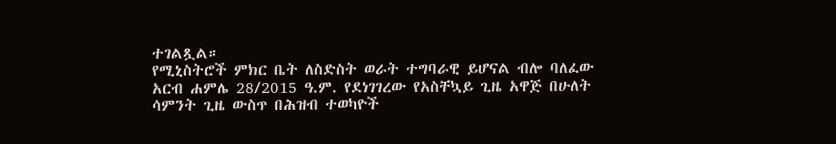ተገልጿል።
የሚኒስትሮች ምክር ቤት ለስድስት ወራት ተግባራዊ ይሆናል ብሎ ባለፈው አርብ ሐምሌ 28/2015 ዓ.ም. የደነገገረው የአስቸኳይ ጊዜ አዋጅ በሁለት ሳምንት ጊዜ ውስጥ በሕዝብ ተወካዮች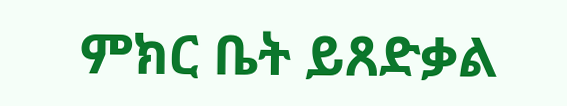ምክር ቤት ይጸድቃል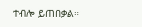ተብሎ ይጠበቃል።